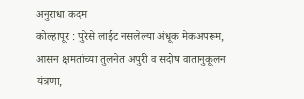अनुराधा कदम
कोल्हापूर : पुरेसे लाईट नसलेल्या अंधूक मेकअपरूम, आसन क्षमतांच्या तुलनेत अपुरी व सदोष वातानुकूलन यंत्रणा,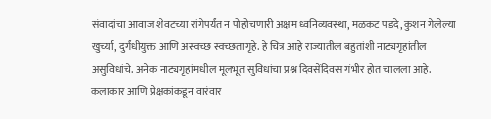संवादांचा आवाज शेवटच्या रांगेपर्यंत न पोहोचणारी अक्षम ध्वनिव्यवस्था, मळकट पडदे, कुशन गेलेल्या खुर्च्या, दुर्गंधीयुक्त आणि अस्वच्छ स्वच्छतागृहे. हे चित्र आहे राज्यातील बहुतांशी नाट्यगृहांतील असुविधांचे. अनेक नाट्यगृहांमधील मूलभूत सुविधांचा प्रश्न दिवसेंदिवस गंभीर होत चालला आहे. कलाकार आणि प्रेक्षकांकडून वारंवार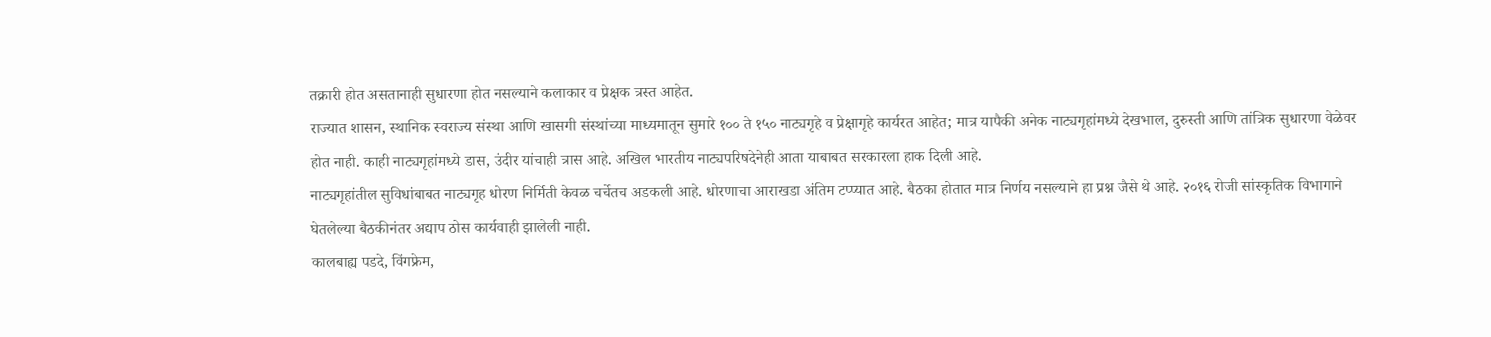तक्रारी होत असतानाही सुधारणा होत नसल्याने कलाकार व प्रेक्षक त्रस्त आहेत.
राज्यात शासन, स्थानिक स्वराज्य संस्था आणि खासगी संस्थांच्या माध्यमातून सुमारे १०० ते १५० नाट्यगृहे व प्रेक्षागृहे कार्यरत आहेत; मात्र यापैकी अनेक नाट्यगृहांमध्ये देखभाल, दुरुस्ती आणि तांत्रिक सुधारणा वेळेवर होत नाही. काही नाट्यगृहांमध्ये डास, उंदीर यांचाही त्रास आहे. अखिल भारतीय नाट्यपरिषदेनेही आता याबाबत सरकारला हाक दिली आहे.
नाट्यगृहांतील सुविधांबाबत नाट्यगृह धोरण निर्मिती केवळ चर्चेतच अडकली आहे. धोरणाचा आराखडा अंतिम टप्प्यात आहे. बैठका होतात मात्र निर्णय नसल्याने हा प्रश्न जैसे थे आहे. २०१६ रोजी सांस्कृतिक विभागाने घेतलेल्या बैठकीनंतर अद्याप ठोस कार्यवाही झालेली नाही.
कालबाह्य पडदे, विंगफ्रेम,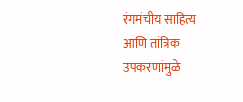रंगमंचीय साहित्य आणि तांत्रिक उपकरणांमुळे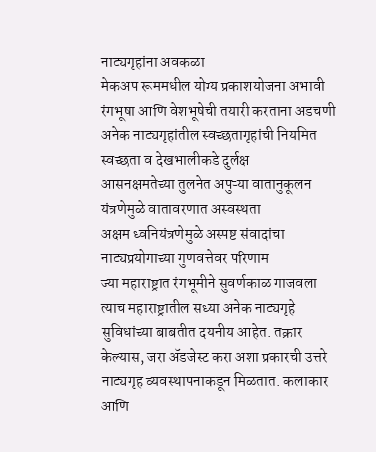नाट्यगृहांना अवकळा
मेकअप रूममधील योग्य प्रकाशयोजना अभावी रंगभूषा आणि वेशभूषेची तयारी करताना अडचणी
अनेक नाट्यगृहांतील स्वच्छतागृहांची नियमित स्वच्छता व देखभालीकडे दुर्लक्ष
आसनक्षमतेच्या तुलनेत अपुऱ्या वातानुकूलन यंत्रणेमुळे वातावरणात अस्वस्थता
अक्षम ध्वनियंत्रणेमुळे अस्पष्ट संवादांचा नाट्यप्रयोगाच्या गुणवत्तेवर परिणाम
ज्या महाराष्ट्रात रंगभूमीने सुवर्णकाळ गाजवला त्याच महाराष्ट्रातील सध्या अनेक नाट्यगृहे सुविधांच्या बाबतीत दयनीय आहेत. तक्रार केल्यास, जरा ॲडजेस्ट करा अशा प्रकारची उत्तरे नाट्यगृह व्यवस्थापनाकडून मिळतात. कलाकार आणि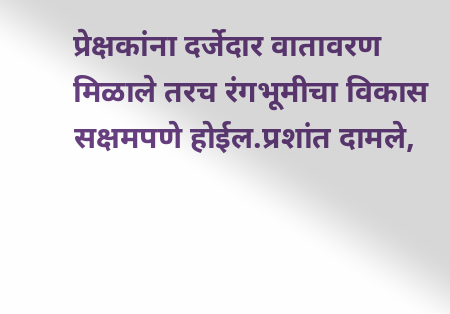प्रेक्षकांना दर्जेदार वातावरण मिळाले तरच रंगभूमीचा विकास सक्षमपणे होईल.प्रशांत दामले,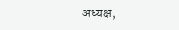अध्यक्ष,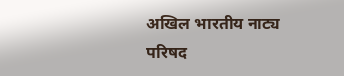अखिल भारतीय नाट्य परिषद